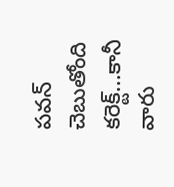పవన్ చెబుతోంది కరెక్ట్...కానీ వారు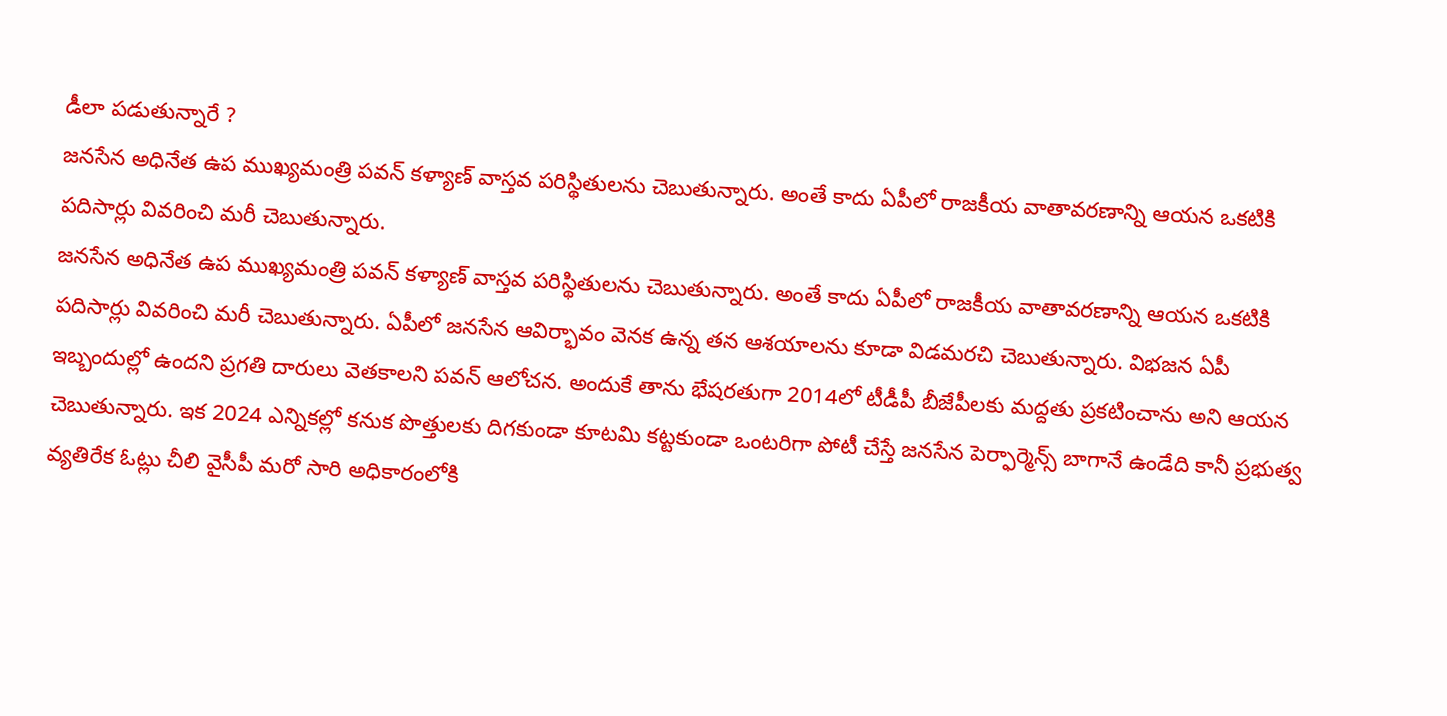డీలా పడుతున్నారే ?
జనసేన అధినేత ఉప ముఖ్యమంత్రి పవన్ కళ్యాణ్ వాస్తవ పరిస్థితులను చెబుతున్నారు. అంతే కాదు ఏపీలో రాజకీయ వాతావరణాన్ని ఆయన ఒకటికి పదిసార్లు వివరించి మరీ చెబుతున్నారు.
జనసేన అధినేత ఉప ముఖ్యమంత్రి పవన్ కళ్యాణ్ వాస్తవ పరిస్థితులను చెబుతున్నారు. అంతే కాదు ఏపీలో రాజకీయ వాతావరణాన్ని ఆయన ఒకటికి పదిసార్లు వివరించి మరీ చెబుతున్నారు. ఏపీలో జనసేన ఆవిర్భావం వెనక ఉన్న తన ఆశయాలను కూడా విడమరచి చెబుతున్నారు. విభజన ఏపీ ఇబ్బందుల్లో ఉందని ప్రగతి దారులు వెతకాలని పవన్ ఆలోచన. అందుకే తాను భేషరతుగా 2014లో టీడీపీ బీజేపీలకు మద్దతు ప్రకటించాను అని ఆయన చెబుతున్నారు. ఇక 2024 ఎన్నికల్లో కనుక పొత్తులకు దిగకుండా కూటమి కట్టకుండా ఒంటరిగా పోటీ చేస్తే జనసేన పెర్ఫార్మెన్స్ బాగానే ఉండేది కానీ ప్రభుత్వ వ్యతిరేక ఓట్లు చీలి వైసీపీ మరో సారి అధికారంలోకి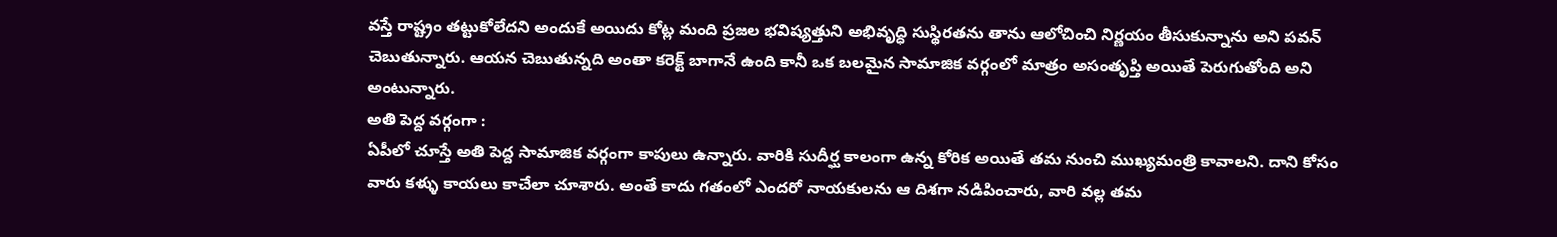వస్తే రాష్ట్రం తట్టుకోలేదని అందుకే అయిదు కోట్ల మంది ప్రజల భవిష్యత్తుని అభివృద్ధి సుస్థిరతను తాను ఆలోచించి నిర్ణయం తీసుకున్నాను అని పవన్ చెబుతున్నారు. ఆయన చెబుతున్నది అంతా కరెక్ట్ బాగానే ఉంది కానీ ఒక బలమైన సామాజిక వర్గంలో మాత్రం అసంతృప్తి అయితే పెరుగుతోంది అని అంటున్నారు.
అతి పెద్ద వర్గంగా :
ఏపీలో చూస్తే అతి పెద్ద సామాజిక వర్గంగా కాపులు ఉన్నారు. వారికి సుదీర్ఘ కాలంగా ఉన్న కోరిక అయితే తమ నుంచి ముఖ్యమంత్రి కావాలని. దాని కోసం వారు కళ్ళు కాయలు కాచేలా చూశారు. అంతే కాదు గతంలో ఎందరో నాయకులను ఆ దిశగా నడిపించారు, వారి వల్ల తమ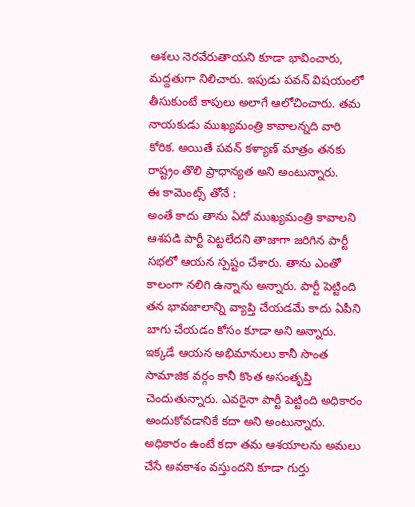ఆశలు నెరవేరుతాయని కూడా భావించారు, మద్దతుగా నిలిచారు. ఇపుడు పవన్ విషయంలో తీసుకుంటే కాపులు అలాగే ఆలోచించారు. తమ నాయకుడు ముఖ్యమంత్రి కావాలన్నది వారి కోరిక. అయితే పవన్ కళ్యాణ్ మాత్రం తనకు రాష్ట్రం తొలి ప్రాధాన్యత అని అంటున్నారు.
ఈ కామెంట్స్ తోనే :
అంతే కాదు తాను ఏదో ముఖ్యమంత్రి కావాలని ఆశపడి పార్టీ పెట్టలేదని తాజాగా జరిగిన పార్టీ సభలో ఆయన స్పష్టం చేశారు. తాను ఎంతో కాలంగా నలిగి ఉన్నాను అన్నారు. పార్టీ పెట్టింది తన భావజాలాన్ని వ్యాప్తి చేయడమే కాదు ఏపీని బాగు చేయడం కోసం కూడా అని అన్నారు. ఇక్కడే ఆయన అభిమానులు కానీ సొంత సామాజిక వర్గం కానీ కొంత అసంతృప్తి చెందుతున్నారు. ఎవరైనా పార్టీ పెట్టింది అధికారం అందుకోవడానికే కదా అని అంటున్నారు. అధికారం ఉంటే కదా తమ ఆశయాలను అమలు చేసే అవకాశం వస్తుందని కూడా గుర్తు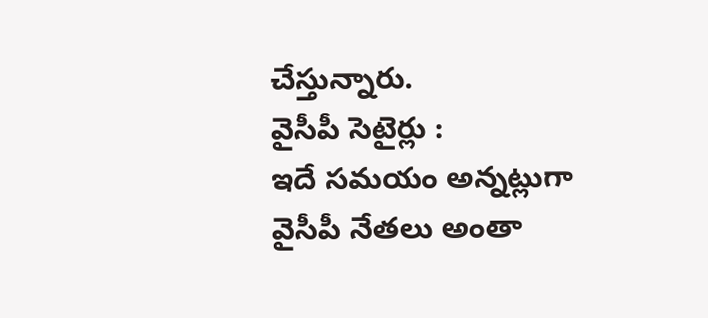చేస్తున్నారు.
వైసీపీ సెటైర్లు :
ఇదే సమయం అన్నట్లుగా వైసీపీ నేతలు అంతా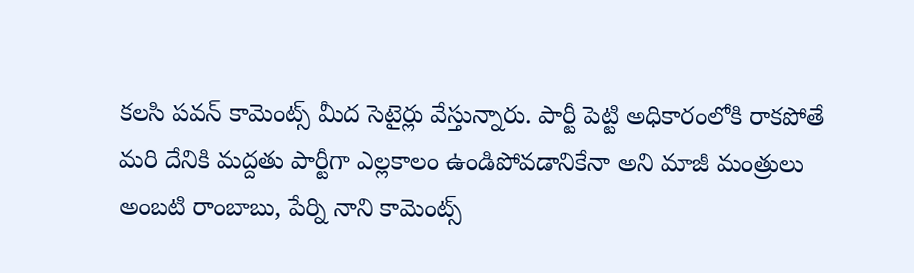కలసి పవన్ కామెంట్స్ మీద సెటైర్లు వేస్తున్నారు. పార్టీ పెట్టి అధికారంలోకి రాకపోతే మరి దేనికి మద్దతు పార్టీగా ఎల్లకాలం ఉండిపోవడానికేనా అని మాజీ మంత్రులు అంబటి రాంబాబు, పేర్ని నాని కామెంట్స్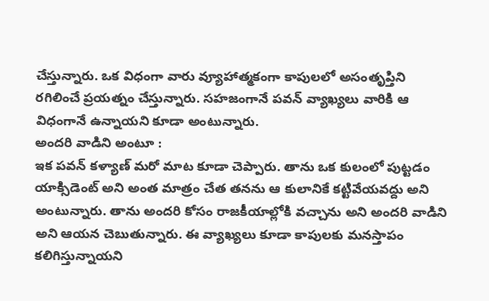చేస్తున్నారు. ఒక విధంగా వారు వ్యూహాత్మకంగా కాపులలో అసంతృప్తిని రగిలించే ప్రయత్నం చేస్తున్నారు. సహజంగానే పవన్ వ్యాఖ్యలు వారికి ఆ విధంగానే ఉన్నాయని కూడా అంటున్నారు.
అందరి వాడిని అంటూ :
ఇక పవన్ కళ్యాణ్ మరో మాట కూడా చెప్పారు. తాను ఒక కులంలో పుట్టడం యాక్సిడెంట్ అని అంత మాత్రం చేత తనను ఆ కులానికే కట్టివేయవద్దు అని అంటున్నారు. తాను అందరి కోసం రాజకీయాల్లోకి వచ్చాను అని అందరి వాడిని అని ఆయన చెబుతున్నారు. ఈ వ్యాఖ్యలు కూడా కాపులకు మనస్తాపం కలిగిస్తున్నాయని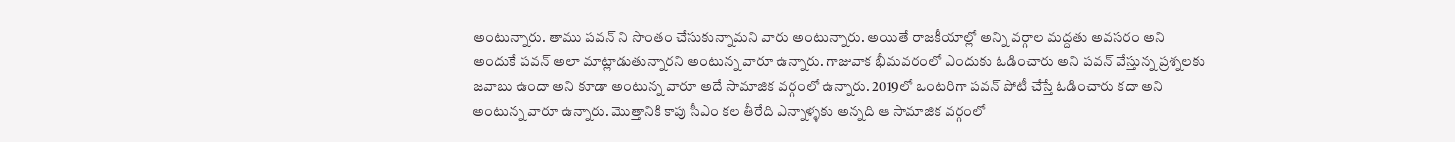అంటున్నారు. తాము పవన్ ని సొంతం చేసుకున్నామని వారు అంటున్నారు. అయితే రాజకీయాల్లో అన్ని వర్గాల మద్దతు అవసరం అని అందుకే పవన్ అలా మాట్లాడుతున్నారని అంటున్న వారూ ఉన్నారు. గాజువాక భీమవరంలో ఎందుకు ఓడించారు అని పవన్ వేస్తున్న ప్రశ్నలకు జవాబు ఉందా అని కూడా అంటున్న వారూ అదే సామాజిక వర్గంలో ఉన్నారు. 2019లో ఒంటరిగా పవన్ పోటీ చేస్తే ఓడించారు కదా అని అంటున్న వారూ ఉన్నారు. మొత్తానికి కాపు సీఎం కల తీరేది ఎన్నాళ్ళకు అన్నది ఆ సామాజిక వర్గంలో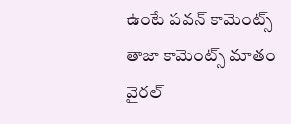ఉంటే పవన్ కామెంట్స్ తాజా కామెంట్స్ మాతం వైరల్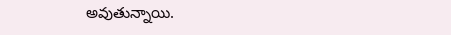అవుతున్నాయి.